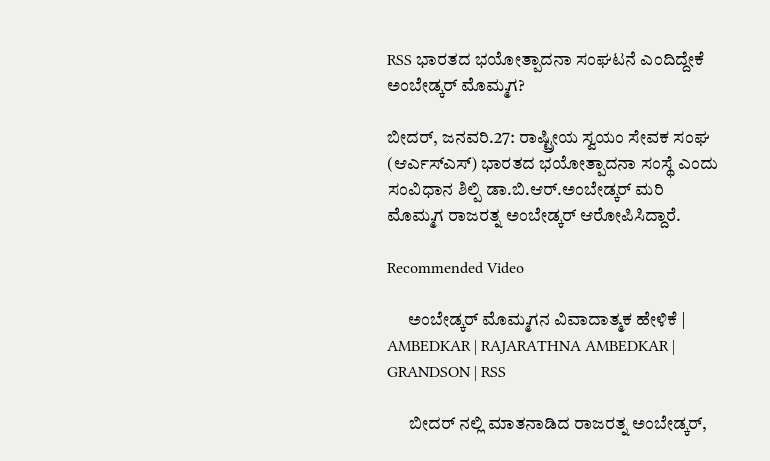RSS ಭಾರತದ ಭಯೋತ್ಪಾದನಾ ಸಂಘಟನೆ ಎಂದಿದ್ದೇಕೆ ಅಂಬೇಡ್ಕರ್ ಮೊಮ್ಮಗ?

ಬೀದರ್, ಜನವರಿ.27: ರಾಷ್ಟ್ರೀಯ ಸ್ವಯಂ ಸೇವಕ ಸಂಘ (ಆರ್ಎಸ್ಎಸ್) ಭಾರತದ ಭಯೋತ್ಪಾದನಾ ಸಂಸ್ಥೆ ಎಂದು ಸಂವಿಧಾನ ಶಿಲ್ಪಿ ಡಾ.ಬಿ.ಆರ್.ಅಂಬೇಡ್ಕರ್ ಮರಿ ಮೊಮ್ಮಗ ರಾಜರತ್ನ ಅಂಬೇಡ್ಕರ್ ಆರೋಪಿಸಿದ್ದಾರೆ.

Recommended Video

      ಅಂಬೇಡ್ಕರ್ ಮೊಮ್ಮಗನ ವಿವಾದಾತ್ಮಕ ಹೇಳಿಕೆ | AMBEDKAR | RAJARATHNA AMBEDKAR | GRANDSON | RSS

      ಬೀದರ್ ನಲ್ಲಿ ಮಾತನಾಡಿದ ರಾಜರತ್ನ ಅಂಬೇಡ್ಕರ್,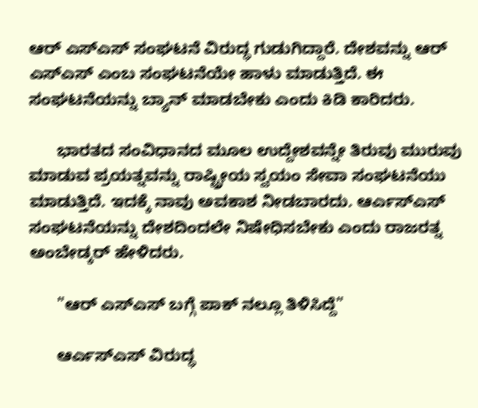ಆರ್ ಎಸ್ಎಸ್ ಸಂಘಟನೆ ವಿರುದ್ಧ ಗುಡುಗಿದ್ದಾರೆ. ದೇಶವನ್ನು ಆರ್ ಎಸ್ಎಸ್ ಎಂಬ ಸಂಘಟನೆಯೇ ಹಾಳು ಮಾಡುತ್ತಿದೆ. ಈ ಸಂಘಟನೆಯನ್ನು ಬ್ಯಾನ್ ಮಾಡಬೇಕು ಎಂದು ಕಿಡಿ ಕಾರಿದರು.

      ಭಾರತದ ಸಂವಿಧಾನದ ಮೂಲ ಉದ್ದೇಶವನ್ನೇ ತಿರುವು ಮುರುವು ಮಾಡುವ ಪ್ರಯತ್ನವನ್ನು ರಾಷ್ಟ್ರೀಯ ಸ್ವಯಂ ಸೇವಾ ಸಂಘಟನೆಯು ಮಾಡುತ್ತಿದೆ. ಇದಕ್ಕೆ ನಾವು ಅವಕಾಶ ನೀಡಬಾರದು. ಆರ್ಎಸ್ಎಸ್ ಸಂಘಟನೆಯನ್ನು ದೇಶದಿಂದಲೇ ನಿಷೇಧಿಸಬೇಕು ಎಂದು ರಾಜರತ್ನ ಅಂಬೇಡ್ಕರ್ ಹೇಳಿದರು.

      "ಆರ್ ಎಸ್ಎಸ್ ಬಗ್ಗೆ ಪಾಕ್ ನಲ್ಲೂ ತಿಳಿಸಿದ್ದೆ"

      ಆರ್ಎಸ್ಎಸ್ ವಿರುದ್ಧ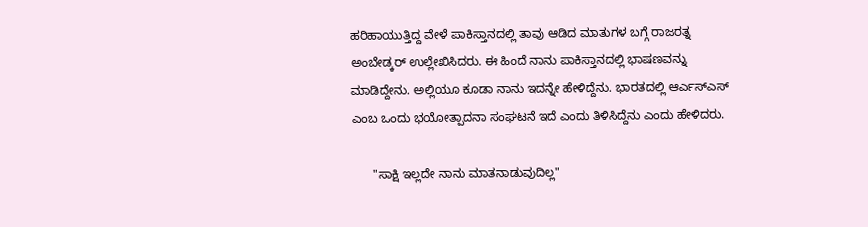ಹರಿಹಾಯುತ್ತಿದ್ದ ವೇಳೆ ಪಾಕಿಸ್ತಾನದಲ್ಲಿ ತಾವು ಆಡಿದ ಮಾತುಗಳ ಬಗ್ಗೆ ರಾಜರತ್ನ ಅಂಬೇಡ್ಕರ್ ಉಲ್ಲೇಖಿಸಿದರು. ಈ ಹಿಂದೆ ನಾನು ಪಾಕಿಸ್ತಾನದಲ್ಲಿ ಭಾಷಣವನ್ನು ಮಾಡಿದ್ದೇನು. ಅಲ್ಲಿಯೂ ಕೂಡಾ ನಾನು ಇದನ್ನೇ ಹೇಳಿದ್ದೆನು. ಭಾರತದಲ್ಲಿ ಆರ್ಎಸ್ಎಸ್ ಎಂಬ ಒಂದು ಭಯೋತ್ಪಾದನಾ ಸಂಘಟನೆ ಇದೆ ಎಂದು ತಿಳಿಸಿದ್ದೆನು ಎಂದು ಹೇಳಿದರು.

      "ಸಾಕ್ಷಿ ಇಲ್ಲದೇ ನಾನು ಮಾತನಾಡುವುದಿಲ್ಲ"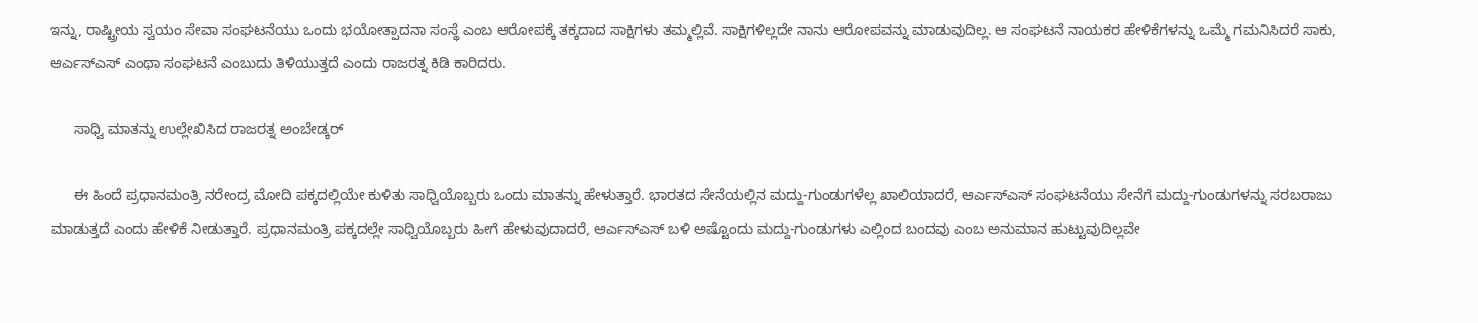ಇನ್ನು, ರಾಷ್ಟ್ರೀಯ ಸ್ವಯಂ ಸೇವಾ ಸಂಘಟನೆಯು ಒಂದು ಭಯೋತ್ಪಾದನಾ ಸಂಸ್ಥೆ ಎಂಬ ಆರೋಪಕ್ಕೆ ತಕ್ಕದಾದ ಸಾಕ್ಷಿಗಳು ತಮ್ಮಲ್ಲಿವೆ. ಸಾಕ್ಷಿಗಳಿಲ್ಲದೇ ನಾನು ಆರೋಪವನ್ನು ಮಾಡುವುದಿಲ್ಲ. ಆ ಸಂಘಟನೆ ನಾಯಕರ ಹೇಳಿಕೆಗಳನ್ನು ಒಮ್ಮೆ ಗಮನಿಸಿದರೆ ಸಾಕು, ಆರ್ಎಸ್ಎಸ್ ಎಂಥಾ ಸಂಘಟನೆ ಎಂಬುದು ತಿಳಿಯುತ್ತದೆ ಎಂದು ರಾಜರತ್ನ ಕಿಡಿ ಕಾರಿದರು.

      ಸಾಧ್ವಿ ಮಾತನ್ನು ಉಲ್ಲೇಖಿಸಿದ ರಾಜರತ್ನ ಅಂಬೇಡ್ಕರ್

      ಈ ಹಿಂದೆ ಪ್ರಧಾನಮಂತ್ರಿ ನರೇಂದ್ರ ಮೋದಿ ಪಕ್ಕದಲ್ಲಿಯೇ ಕುಳಿತು ಸಾಧ್ವಿಯೊಬ್ಬರು ಒಂದು ಮಾತನ್ನು ಹೇಳುತ್ತಾರೆ. ಭಾರತದ ಸೇನೆಯಲ್ಲಿನ ಮದ್ದು-ಗುಂಡುಗಳೆಲ್ಲ ಖಾಲಿಯಾದರೆ, ಆರ್ಎಸ್ಎಸ್ ಸಂಘಟನೆಯು ಸೇನೆಗೆ ಮದ್ದು-ಗುಂಡುಗಳನ್ನು ಸರಬರಾಜು ಮಾಡುತ್ತದೆ ಎಂದು ಹೇಳಿಕೆ ನೀಡುತ್ತಾರೆ. ಪ್ರಧಾನಮಂತ್ರಿ ಪಕ್ಕದಲ್ಲೇ ಸಾಧ್ವಿಯೊಬ್ಬರು ಹೀಗೆ ಹೇಳುವುದಾದರೆ, ಆರ್ಎಸ್ಎಸ್ ಬಳಿ ಅಷ್ಟೊಂದು ಮದ್ದು-ಗುಂಡುಗಳು ಎಲ್ಲಿಂದ ಬಂದವು ಎಂಬ ಅನುಮಾನ ಹುಟ್ಟುವುದಿಲ್ಲವೇ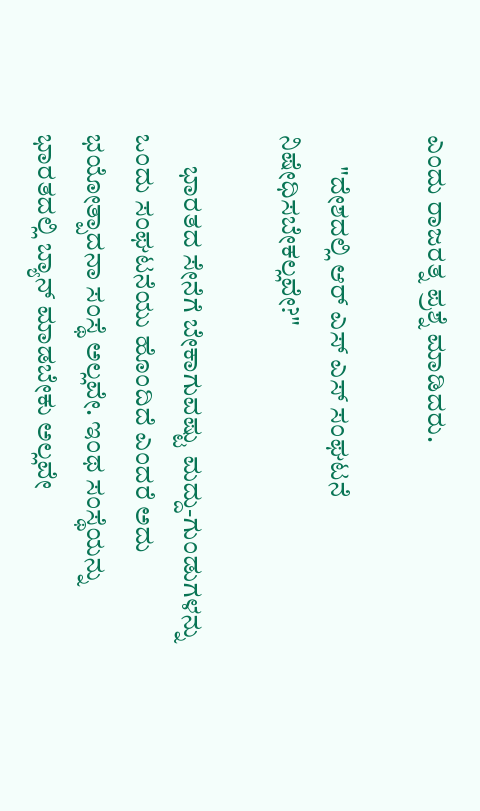ಎಂದು ರಾಜರತ್ನ ಪ್ರಶ್ನೆ ಮಾಡಿದರು.

      "ದೇಶದಲ್ಲಿ ಆರ್ ಎಸ್ ಎಸ್ ಸಂಘಟನೆ ನಿಷೇಧಿಸಬೇಕಲ್ಲವೇ?"

      ಭಾರತದ ಸೇನೆಗೆ ಬೇಕಾಗುವಷ್ಟು ಮದ್ದು-ಗುಂಡುಗಳನ್ನು ಒಂದು ಸಂಘಟನೆಯು ಹೊಂದಿದೆ ಎಂದರೆ ಅದು ಭಯೋತ್ಪಾದನಾ ಸಂಸ್ಥೆ ಅಲ್ಲವೇ. ಇಂಥ ಸಂಸ್ಥೆಯನ್ನು ಭಾರತದಲ್ಲಿ ಬ್ಯಾನ್ ಮಾಡಬೇಕು ಅಲ್ಲವೇ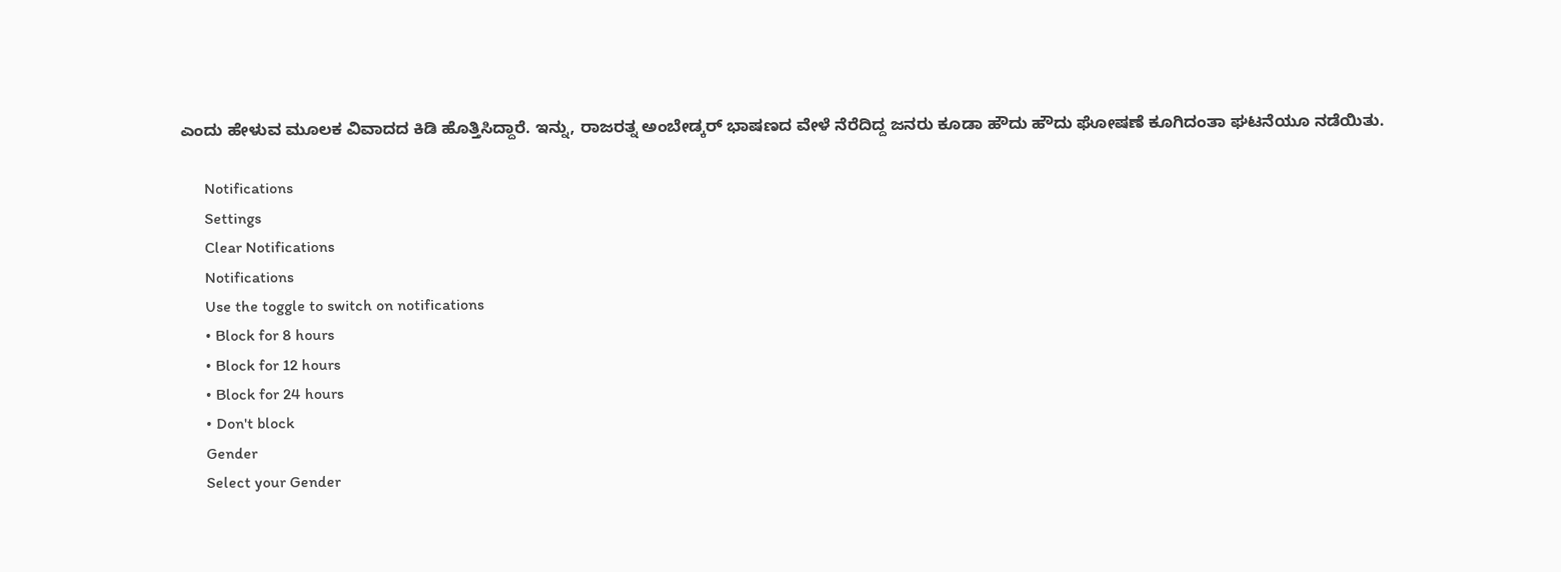ಎಂದು ಹೇಳುವ ಮೂಲಕ ವಿವಾದದ ಕಿಡಿ ಹೊತ್ತಿಸಿದ್ದಾರೆ. ಇನ್ನು, ರಾಜರತ್ನ ಅಂಬೇಡ್ಕರ್ ಭಾಷಣದ ವೇಳೆ ನೆರೆದಿದ್ದ ಜನರು ಕೂಡಾ ಹೌದು ಹೌದು ಘೋಷಣೆ ಕೂಗಿದಂತಾ ಘಟನೆಯೂ ನಡೆಯಿತು.

      Notifications
      Settings
      Clear Notifications
      Notifications
      Use the toggle to switch on notifications
      • Block for 8 hours
      • Block for 12 hours
      • Block for 24 hours
      • Don't block
      Gender
      Select your Gender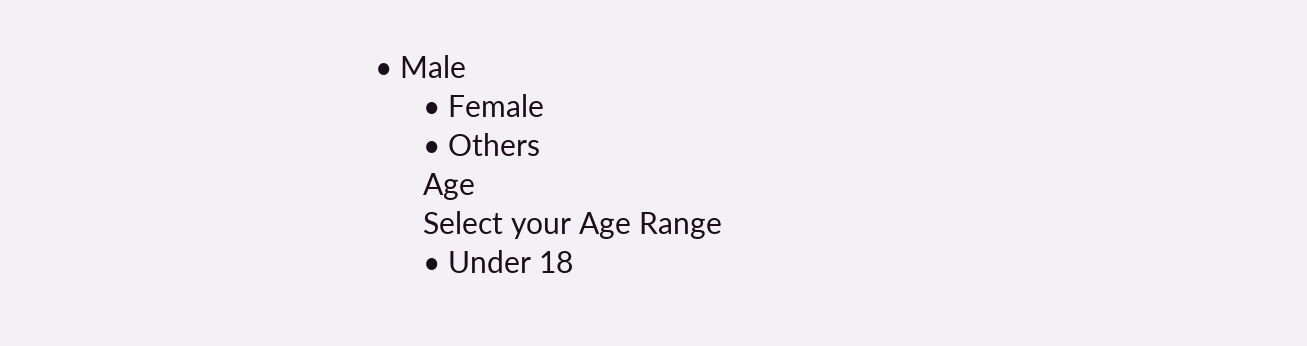• Male
      • Female
      • Others
      Age
      Select your Age Range
      • Under 18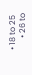• 18 to 25
      • 26 to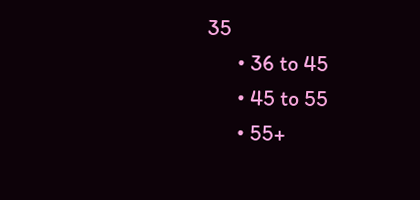35
      • 36 to 45
      • 45 to 55
      • 55+